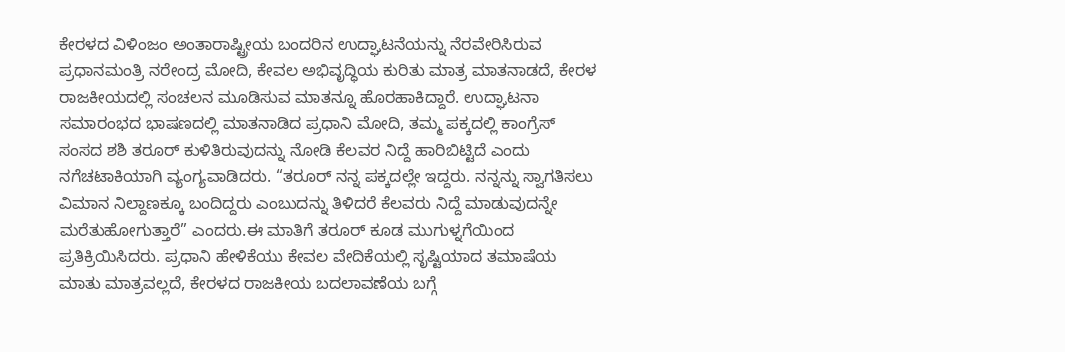ಕೇರಳದ ವಿಳಿಂಜಂ ಅಂತಾರಾಷ್ಟ್ರೀಯ ಬಂದರಿನ ಉದ್ಘಾಟನೆಯನ್ನು ನೆರವೇರಿಸಿರುವ ಪ್ರಧಾನಮಂತ್ರಿ ನರೇಂದ್ರ ಮೋದಿ, ಕೇವಲ ಅಭಿವೃದ್ಧಿಯ ಕುರಿತು ಮಾತ್ರ ಮಾತನಾಡದೆ, ಕೇರಳ ರಾಜಕೀಯದಲ್ಲಿ ಸಂಚಲನ ಮೂಡಿಸುವ ಮಾತನ್ನೂ ಹೊರಹಾಕಿದ್ದಾರೆ. ಉದ್ಘಾಟನಾ ಸಮಾರಂಭದ ಭಾಷಣದಲ್ಲಿ ಮಾತನಾಡಿದ ಪ್ರಧಾನಿ ಮೋದಿ, ತಮ್ಮ ಪಕ್ಕದಲ್ಲಿ ಕಾಂಗ್ರೆಸ್ ಸಂಸದ ಶಶಿ ತರೂರ್ ಕುಳಿತಿರುವುದನ್ನು ನೋಡಿ ಕೆಲವರ ನಿದ್ದೆ ಹಾರಿಬಿಟ್ಟಿದೆ ಎಂದು ನಗೆಚಟಾಕಿಯಾಗಿ ವ್ಯಂಗ್ಯವಾಡಿದರು. “ತರೂರ್ ನನ್ನ ಪಕ್ಕದಲ್ಲೇ ಇದ್ದರು. ನನ್ನನ್ನು ಸ್ವಾಗತಿಸಲು ವಿಮಾನ ನಿಲ್ದಾಣಕ್ಕೂ ಬಂದಿದ್ದರು ಎಂಬುದನ್ನು ತಿಳಿದರೆ ಕೆಲವರು ನಿದ್ದೆ ಮಾಡುವುದನ್ನೇ ಮರೆತುಹೋಗುತ್ತಾರೆ” ಎಂದರು.ಈ ಮಾತಿಗೆ ತರೂರ್ ಕೂಡ ಮುಗುಳ್ನಗೆಯಿಂದ ಪ್ರತಿಕ್ರಿಯಿಸಿದರು. ಪ್ರಧಾನಿ ಹೇಳಿಕೆಯು ಕೇವಲ ವೇದಿಕೆಯಲ್ಲಿ ಸೃಷ್ಟಿಯಾದ ತಮಾಷೆಯ ಮಾತು ಮಾತ್ರವಲ್ಲದೆ, ಕೇರಳದ ರಾಜಕೀಯ ಬದಲಾವಣೆಯ ಬಗ್ಗೆ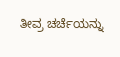ತೀವ್ರ ಚರ್ಚೆಯನ್ನು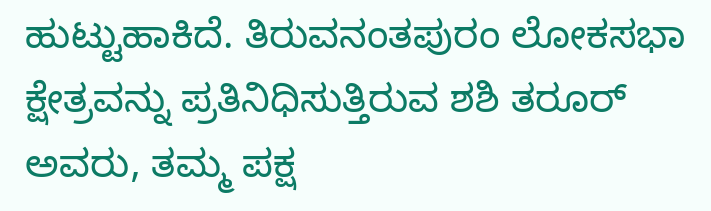ಹುಟ್ಟುಹಾಕಿದೆ. ತಿರುವನಂತಪುರಂ ಲೋಕಸಭಾ ಕ್ಷೇತ್ರವನ್ನು ಪ್ರತಿನಿಧಿಸುತ್ತಿರುವ ಶಶಿ ತರೂರ್ ಅವರು, ತಮ್ಮ ಪಕ್ಷ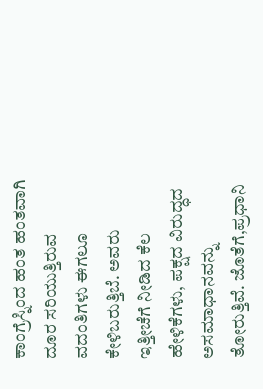ಕಾಂಗ್ರೆಸ್ನಿಂದ ಹಂತ ಹಂತವಾಗಿ ದೂರ ಸರಿಯುತ್ತಿರುವ ವದಂತಿಗಳು ಈಗಲೂ ಕೇಳಿಬರುತ್ತಿಬೆ. ಅವರು ಇತ್ತೀಚೆಗೆ ನೀಡಿದ ಕೆಲ ಹೇಳಿಕೆಗಳು, ಪಕ್ಷದ ವಿರುದ್ಧದ ಅಸಮಾಧಾನವನ್ನು ತೋರುತ್ತಿವೆ. ಜೊತೆಗೆ,ಪ್ರಧಾನಿ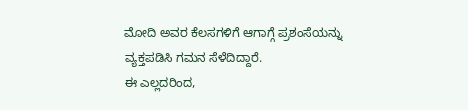ಮೋದಿ ಅವರ ಕೆಲಸಗಳಿಗೆ ಆಗಾಗ್ಗೆ ಪ್ರಶಂಸೆಯನ್ನು ವ್ಯಕ್ತಪಡಿಸಿ ಗಮನ ಸೆಳೆದಿದ್ದಾರೆ.
ಈ ಎಲ್ಲದರಿಂದ,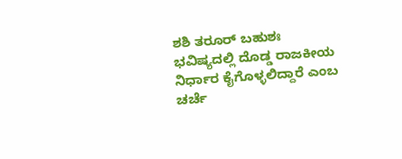ಶಶಿ ತರೂರ್ ಬಹುಶಃ ಭವಿಷ್ಯದಲ್ಲಿ ದೊಡ್ಡ ರಾಜಕೀಯ ನಿರ್ಧಾರ ಕೈಗೊಳ್ಳಲಿದ್ದಾರೆ ಎಂಬ ಚರ್ಚೆ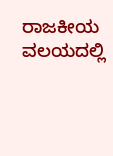ರಾಜಕೀಯ ವಲಯದಲ್ಲಿ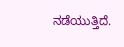ನಡೆಯುತ್ತಿದೆ.